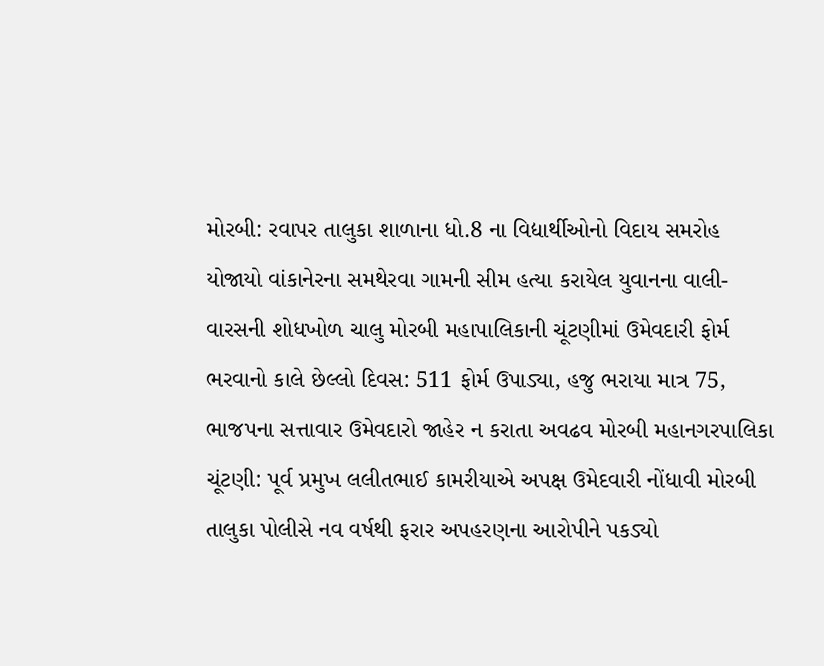મોરબી: રવાપર તાલુકા શાળાના ધો.8 ના વિદ્યાર્થીઓનો વિદાય સમરોહ યોજાયો વાંકાનેરના સમથેરવા ગામની સીમ હત્યા કરાયેલ યુવાનના વાલી-વારસની શોધખોળ ચાલુ મોરબી મહાપાલિકાની ચૂંટણીમાં ઉમેવદારી ફોર્મ ભરવાનો કાલે છેલ્લો દિવસ: 511 ફોર્મ ઉપાડ્યા, હજુ ભરાયા માત્ર 75, ભાજપના સત્તાવાર ઉમેવદારો જાહેર ન કરાતા અવઢવ મોરબી મહાનગરપાલિકા ચૂંટણી: પૂર્વ પ્રમુખ લલીતભાઈ કામરીયાએ અપક્ષ ઉમેદવારી નોંધાવી મોરબી તાલુકા પોલીસે નવ વર્ષથી ફરાર અપહરણના આરોપીને પકડ્યો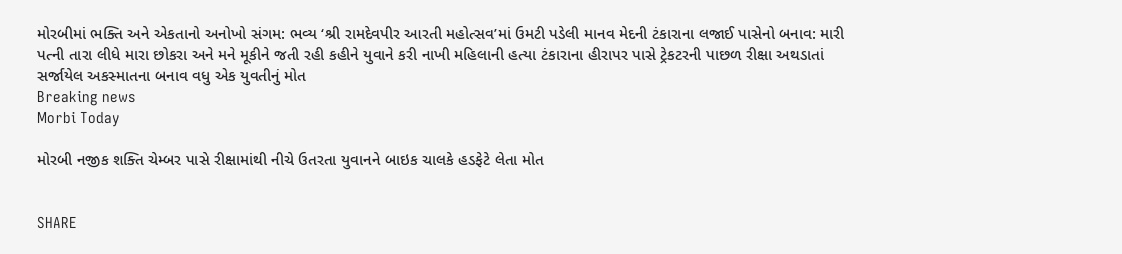મોરબીમાં ભક્તિ અને એકતાનો અનોખો સંગમ: ભવ્ય ‘શ્રી રામદેવપીર આરતી મહોત્સવ’માં ઉમટી પડેલી માનવ મેદની ટંકારાના લજાઈ પાસેનો બનાવ: મારી પત્ની તારા લીધે મારા છોકરા અને મને મૂકીને જતી રહી કહીને યુવાને કરી નાખી મહિલાની હત્યા ટંકારાના હીરાપર પાસે ટ્રેકટરની પાછળ રીક્ષા અથડાતાં સર્જાયેલ અકસ્માતના બનાવ વધુ એક યુવતીનું મોત
Breaking news
Morbi Today

મોરબી નજીક શક્તિ ચેમ્બર પાસે રીક્ષામાંથી નીચે ઉતરતા યુવાનને બાઇક ચાલકે હડફેટે લેતા મોત


SHARE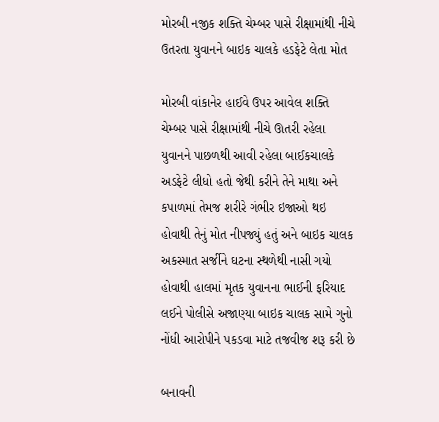મોરબી નજીક શક્તિ ચેમ્બર પાસે રીક્ષામાંથી નીચે ઉતરતા યુવાનને બાઇક ચાલકે હડફેટે લેતા મોત

મોરબી વાંકાનેર હાઈવે ઉપર આવેલ શક્તિ ચેમ્બર પાસે રીક્ષામાંથી નીચે ઊતરી રહેલા યુવાનને પાછળથી આવી રહેલા બાઈકચાલકે અડફેટે લીધો હતો જેથી કરીને તેને માથા અને કપાળમાં તેમજ શરીરે ગંભીર ઇજાઓ થઇ હોવાથી તેનું મોત નીપજ્યું હતું અને બાઇક ચાલક અકસ્માત સર્જીને ઘટના સ્થળેથી નાસી ગયો હોવાથી હાલમાં મૃતક યુવાનના ભાઈની ફરિયાદ લઈને પોલીસે અજાણ્યા બાઇક ચાલક સામે ગુનો નોંધી આરોપીને પકડવા માટે તજવીજ શરૂ કરી છે

બનાવની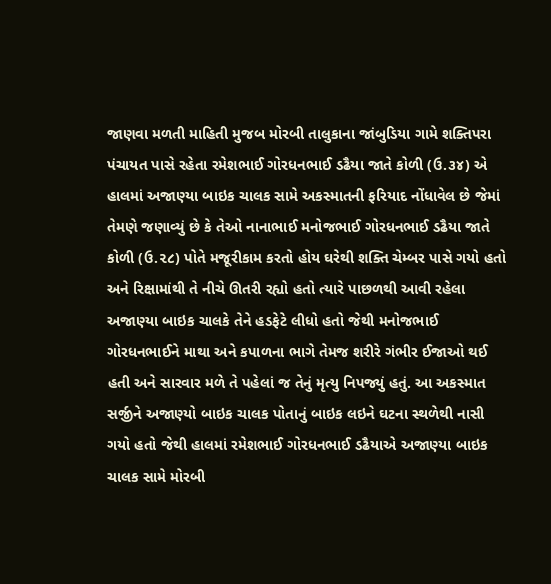જાણવા મળતી માહિતી મુજબ મોરબી તાલુકાના જાંબુડિયા ગામે શક્તિપરા પંચાયત પાસે રહેતા રમેશભાઈ ગોરધનભાઈ ડઢૈયા જાતે કોળી (ઉ.૩૪) એ હાલમાં અજાણ્યા બાઇક ચાલક સામે અકસ્માતની ફરિયાદ નોંધાવેલ છે જેમાં તેમણે જણાવ્યું છે કે તેઓ નાનાભાઈ મનોજભાઈ ગોરધનભાઈ ડઢૈયા જાતે કોળી (ઉ.૨૮) પોતે મજૂરીકામ કરતો હોય ઘરેથી શક્તિ ચેમ્બર પાસે ગયો હતો અને રિક્ષામાંથી તે નીચે ઊતરી રહ્યો હતો ત્યારે પાછળથી આવી રહેલા અજાણ્યા બાઇક ચાલકે તેને હડફેટે લીધો હતો જેથી મનોજભાઈ ગોરધનભાઈને માથા અને કપાળના ભાગે તેમજ શરીરે ગંભીર ઈજાઓ થઈ હતી અને સારવાર મળે તે પહેલાં જ તેનું મૃત્યુ નિપજ્યું હતું. આ અકસ્માત સર્જીને અજાણ્યો બાઇક ચાલક પોતાનું બાઇક લઇને ઘટના સ્થળેથી નાસી ગયો હતો જેથી હાલમાં રમેશભાઈ ગોરધનભાઈ ડઢૈયાએ અજાણ્યા બાઇક ચાલક સામે મોરબી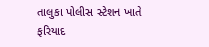તાલુકા પોલીસ સ્ટેશન ખાતે ફરિયાદ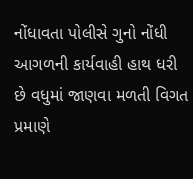નોંધાવતા પોલીસે ગુનો નોંધી આગળની કાર્યવાહી હાથ ધરી છે વધુમાં જાણવા મળતી વિગત પ્રમાણે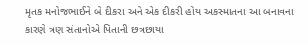મૃતક મનોજભાઈને બે દીકરા અને એક દીકરી હોય અકસ્માતના આ બનાવના કારણે ત્રણ સંતાનોએ પિતાની છત્રછાયા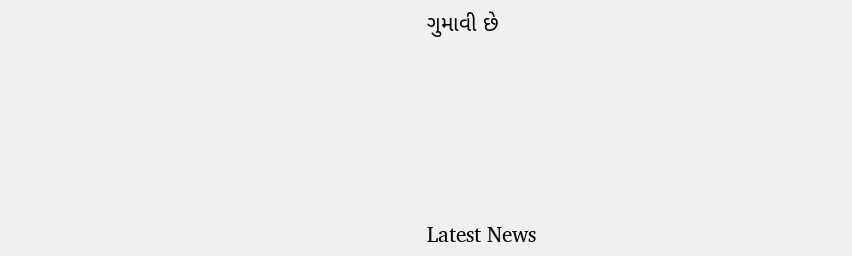ગુમાવી છે






Latest News